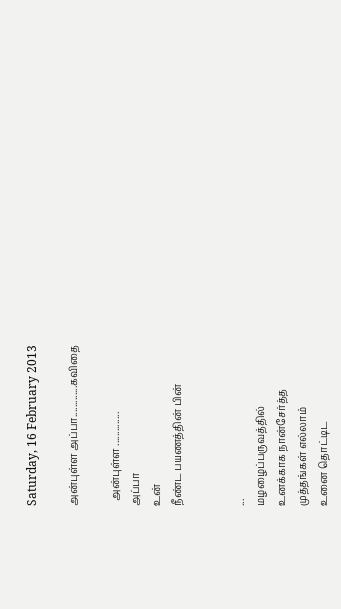Saturday, 16 February 2013

அன்புள்ள அப்பா.............கவிதை

  அன்புள்ள ..............
அப்பா
உன்
நீண்ட பயணத்தின் பின்


...
மழழைப்பருவத்தில்
உனக்காக நான்சேர்த்த
முத்தங்கள் எல்லாம்
உனை தொட்டிட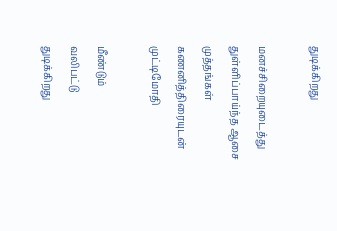துடிக்கிறது

மனச்சிறையுடைத்து
துள்ளிப்பாய்ந்த ஆசை
முத்தங்கள்
கணனித்திரையுடன்
முட்டிமோதி

மீண்டும்
வலிபட்டு
துடிக்கிறது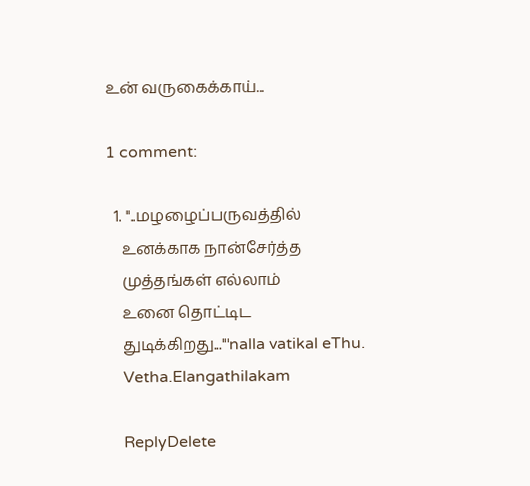உன் வருகைக்காய்...

1 comment:

  1. ''..மழழைப்பருவத்தில்
    உனக்காக நான்சேர்த்த
    முத்தங்கள் எல்லாம்
    உனை தொட்டிட
    துடிக்கிறது...'''nalla vatikal eThu.
    Vetha.Elangathilakam

    ReplyDelete